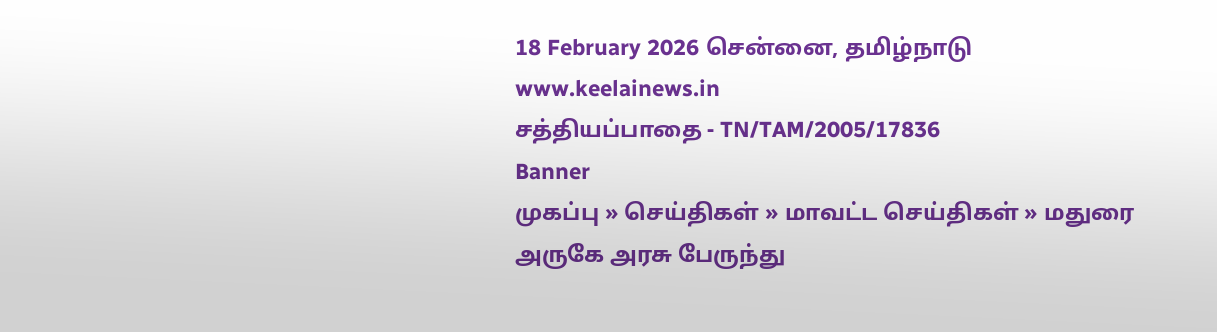18 February 2026 சென்னை, தமிழ்நாடு
www.keelainews.in
சத்தியப்பாதை - TN/TAM/2005/17836
Banner
முகப்பு » செய்திகள் » மாவட்ட செய்திகள் » மதுரை அருகே அரசு பேருந்து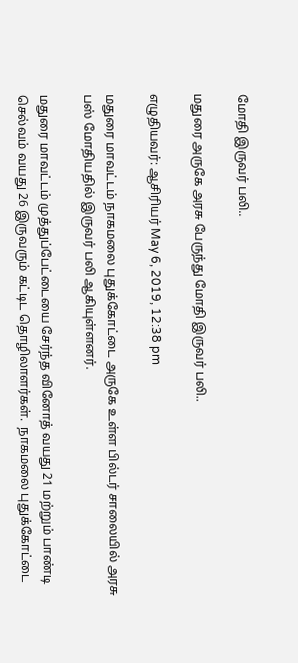மோதி இருவர் பலி..

மதுரை அருகே அரசு பேருந்து மோதி இருவர் பலி..

எழுதியவர்: ஆசிரியர் May 6, 2019, 12:38 pm

மதுரை மாவட்டம் நாகமலை புதுக்கோட்டை அருகே உள்ள பில்டர் சாலையில் அரசு பஸ் மோதியதில் இருவர் பலி ஆகியுள்ளனர்.

மதுரை மாவட்டம் முத்துப்பேட்டையை சேர்ந்த வினோத் வயது 21 மற்றும் பாண்டி செல்வம் வயது 26 இருவரும் கட்டிட தொழிலாளர்கள்.  நாகமலை புதுக்கோட்டை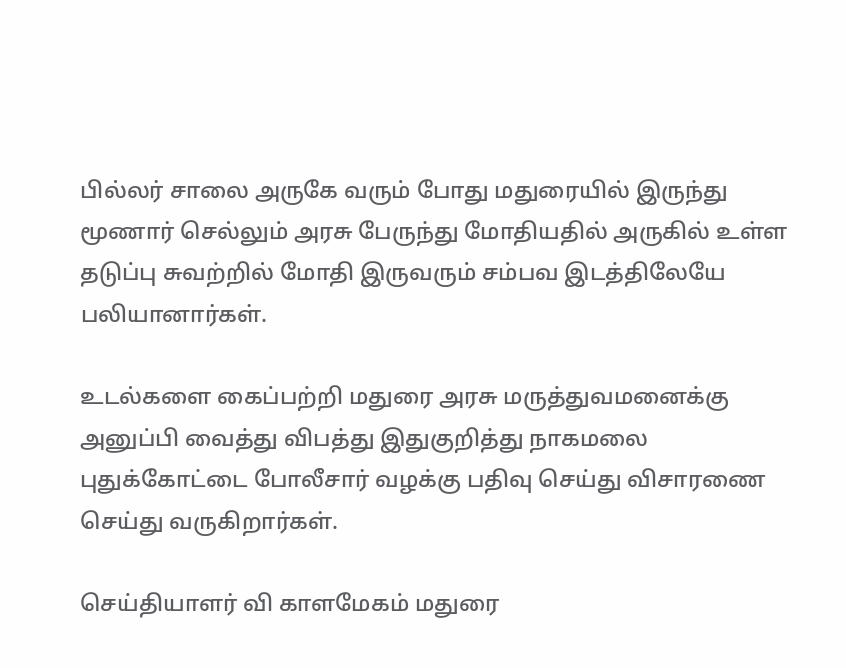பில்லர் சாலை அருகே வரும் போது மதுரையில் இருந்து மூணார் செல்லும் அரசு பேருந்து மோதியதில் அருகில் உள்ள தடுப்பு சுவற்றில் மோதி இருவரும் சம்பவ இடத்திலேயே பலியானார்கள்.

உடல்களை கைப்பற்றி மதுரை அரசு மருத்துவமனைக்கு அனுப்பி வைத்து விபத்து இதுகுறித்து நாகமலை புதுக்கோட்டை போலீசார் வழக்கு பதிவு செய்து விசாரணை செய்து வருகிறார்கள்.

செய்தியாளர் வி காளமேகம் மதுரை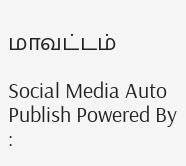மாவட்டம்

Social Media Auto Publish Powered By :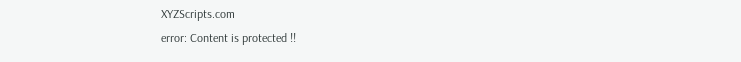XYZScripts.com
error: Content is protected !!